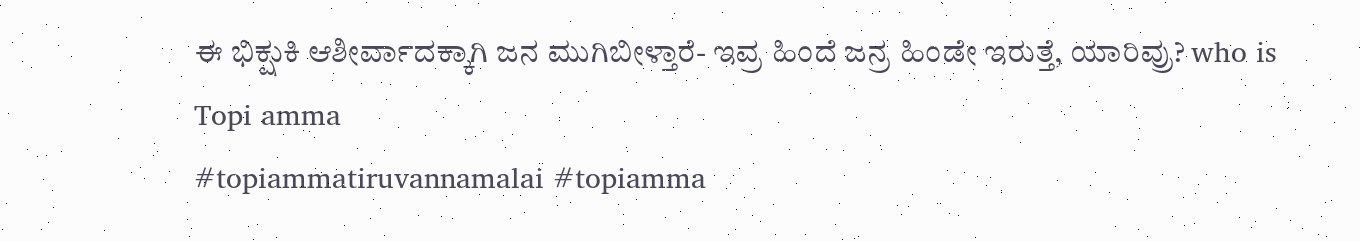ಈ ಭಿಕ್ಷುಕಿ ಆಶೀರ್ವಾದಕ್ಕಾಗಿ ಜನ ಮುಗಿಬೀಳ್ತಾರೆ- ಇವ್ರ ಹಿಂದೆ ಜನ್ರ ಹಿಂಡೇ ಇರುತ್ತೆ, ಯಾರಿವ್ರು? who is Topi amma
#topiammatiruvannamalai #topiamma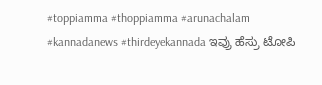#toppiamma #thoppiamma #arunachalam #kannadanews #thirdeyekannada ಇವ್ರು ಹೆಸ್ರು ಟೋಪಿ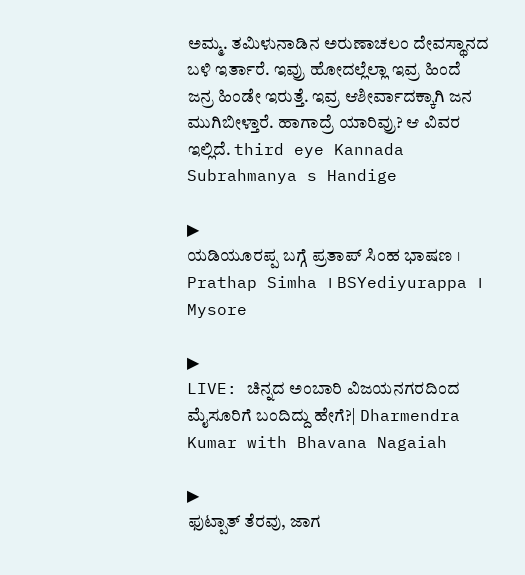ಅಮ್ಮ. ತಮಿಳುನಾಡಿನ ಅರುಣಾಚಲಂ ದೇವಸ್ಥಾನದ ಬಳಿ ಇರ್ತಾರೆ. ಇವ್ರು ಹೋದಲ್ಲೆಲ್ಲಾ ಇವ್ರ ಹಿಂದೆ ಜನ್ರ ಹಿಂಡೇ ಇರುತ್ತೆ. ಇವ್ರ ಆಶೀರ್ವಾದಕ್ಕಾಗಿ ಜನ ಮುಗಿಬೀಳ್ತಾರೆ. ಹಾಗಾದ್ರೆ ಯಾರಿವ್ರು? ಆ ವಿವರ ಇಲ್ಲಿದೆ. third eye Kannada Subrahmanya s Handige

▶
ಯಡಿಯೂರಪ್ಪ ಬಗ್ಗೆ ಪ್ರತಾಪ್ ಸಿಂಹ ಭಾಷಣ । Prathap Simha । BSYediyurappa । Mysore

▶
LIVE: ಚಿನ್ನದ ಅಂಬಾರಿ ವಿಜಯನಗರದಿಂದ ಮೈಸೂರಿಗೆ ಬಂದಿದ್ದು ಹೇಗೆ?| Dharmendra Kumar with Bhavana Nagaiah

▶
ಫುಟ್ಪಾತ್ ತೆರವು, ಜಾಗ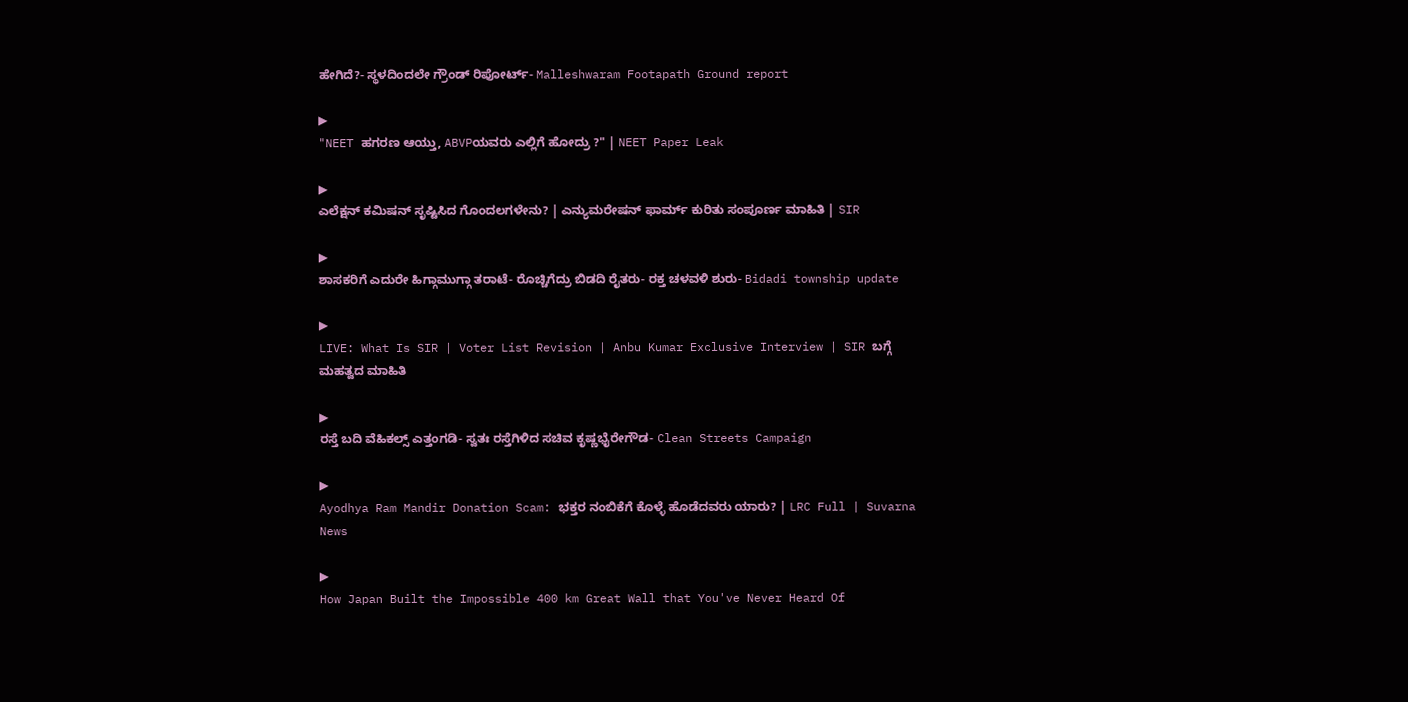ಹೇಗಿದೆ?- ಸ್ಥಳದಿಂದಲೇ ಗ್ರೌಂಡ್ ರಿಪೋರ್ಟ್- Malleshwaram Footapath Ground report

▶
"NEET ಹಗರಣ ಆಯ್ತು, ABVPಯವರು ಎಲ್ಲಿಗೆ ಹೋದ್ರು ?" | NEET Paper Leak

▶
ಎಲೆಕ್ಷನ್ ಕಮಿಷನ್ ಸೃಷ್ಟಿಸಿದ ಗೊಂದಲಗಳೇನು? | ಎನ್ಯುಮರೇಷನ್ ಫಾರ್ಮ್ ಕುರಿತು ಸಂಪೂರ್ಣ ಮಾಹಿತಿ | SIR

▶
ಶಾಸಕರಿಗೆ ಎದುರೇ ಹಿಗ್ಗಾಮುಗ್ಗಾ ತರಾಟೆ- ರೊಚ್ಚಿಗೆದ್ರು ಬಿಡದಿ ರೈತರು- ರಕ್ತ ಚಳವಳಿ ಶುರು- Bidadi township update

▶
LIVE: What Is SIR | Voter List Revision | Anbu Kumar Exclusive Interview | SIR ಬಗ್ಗೆ ಮಹತ್ವದ ಮಾಹಿತಿ

▶
ರಸ್ತೆ ಬದಿ ವೆಹಿಕಲ್ಸ್ ಎತ್ತಂಗಡಿ- ಸ್ವತಃ ರಸ್ತೆಗಿಳಿದ ಸಚಿವ ಕೃಷ್ಣಭೈರೇಗೌಡ- Clean Streets Campaign

▶
Ayodhya Ram Mandir Donation Scam: ಭಕ್ತರ ನಂಬಿಕೆಗೆ ಕೊಳ್ಳೆ ಹೊಡೆದವರು ಯಾರು? | LRC Full | Suvarna News

▶
How Japan Built the Impossible 400 km Great Wall that You've Never Heard Of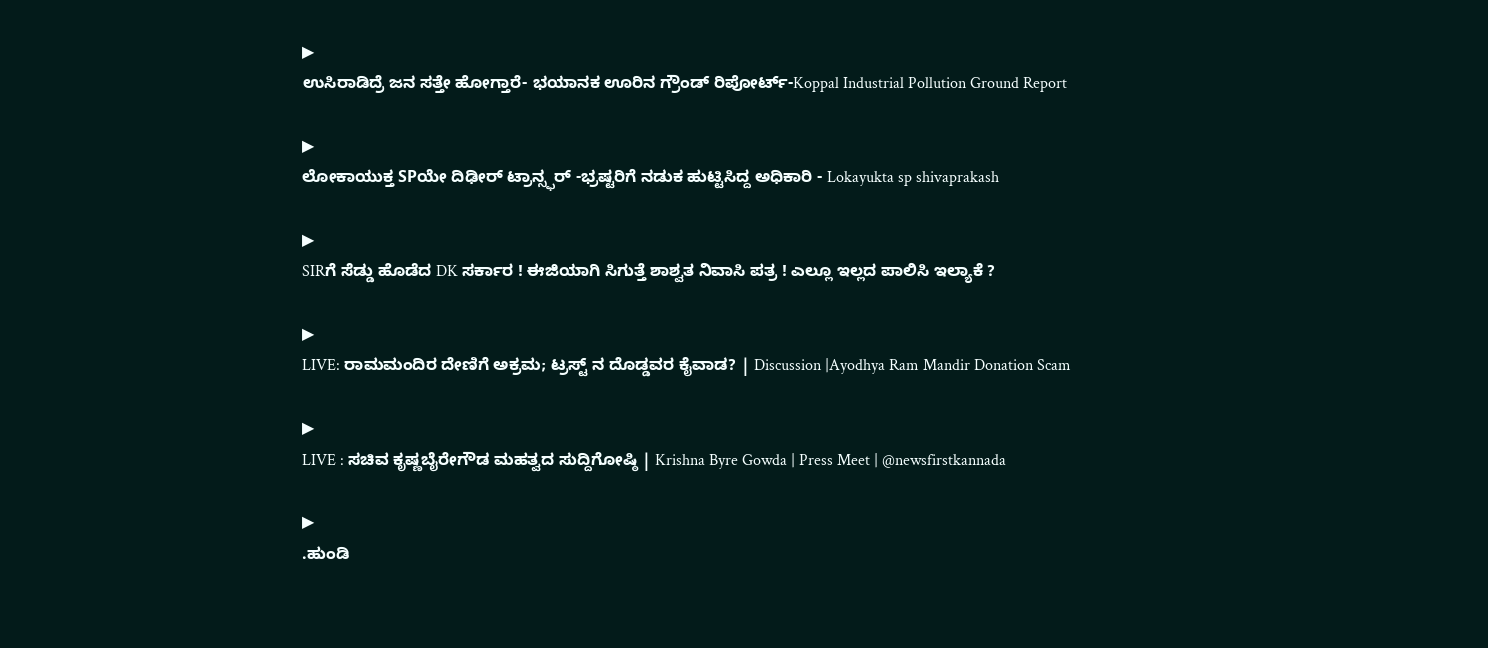▶
ಉಸಿರಾಡಿದ್ರೆ ಜನ ಸತ್ತೇ ಹೋಗ್ತಾರೆ- ಭಯಾನಕ ಊರಿನ ಗ್ರೌಂಡ್ ರಿಪೋರ್ಟ್-Koppal Industrial Pollution Ground Report

▶
ಲೋಕಾಯುಕ್ತ SPಯೇ ದಿಢೀರ್ ಟ್ರಾನ್ಸ್ಫರ್ -ಭ್ರಷ್ಟರಿಗೆ ನಡುಕ ಹುಟ್ಟಿಸಿದ್ದ ಅಧಿಕಾರಿ - Lokayukta sp shivaprakash

▶
SIRಗೆ ಸೆಡ್ಡು ಹೊಡೆದ DK ಸರ್ಕಾರ ! ಈಜಿಯಾಗಿ ಸಿಗುತ್ತೆ ಶಾಶ್ವತ ನಿವಾಸಿ ಪತ್ರ ! ಎಲ್ಲೂ ಇಲ್ಲದ ಪಾಲಿಸಿ ಇಲ್ಯಾಕೆ ?

▶
LIVE: ರಾಮಮಂದಿರ ದೇಣಿಗೆ ಅಕ್ರಮ; ಟ್ರಸ್ಟ್ ನ ದೊಡ್ಡವರ ಕೈವಾಡ? | Discussion |Ayodhya Ram Mandir Donation Scam

▶
LIVE : ಸಚಿವ ಕೃಷ್ಣಬೈರೇಗೌಡ ಮಹತ್ವದ ಸುದ್ದಿಗೋಷ್ಠಿ | Krishna Byre Gowda | Press Meet | @newsfirstkannada

▶
.ಹುಂಡಿ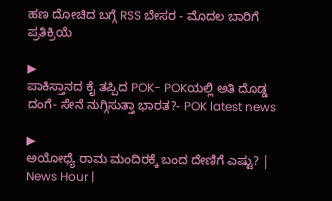ಹಣ ದೋಚಿದ ಬಗ್ಗೆ RSS ಬೇಸರ - ಮೊದಲ ಬಾರಿಗೆ ಪ್ರತಿಕ್ರಿಯೆ

▶
ಪಾಕಿಸ್ತಾನದ ಕೈ ತಪ್ಪಿದ POK- POKಯಲ್ಲಿ ಅತಿ ದೊಡ್ಡ ದಂಗೆ- ಸೇನೆ ನುಗ್ಗಿಸುತ್ತಾ ಭಾರತ?- POK latest news

▶
ಅಯೋಧ್ಯೆ ರಾಮ ಮಂದಿರಕ್ಕೆ ಬಂದ ದೇಣಿಗೆ ಎಷ್ಟು? | News Hour |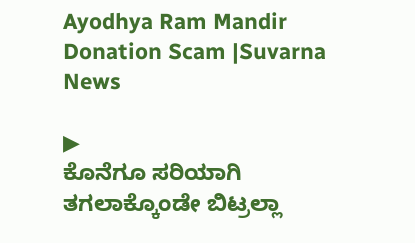Ayodhya Ram Mandir Donation Scam |Suvarna News

▶
ಕೊನೆಗೂ ಸರಿಯಾಗಿ ತಗಲಾಕ್ಕೊಂಡೇ ಬಿಟ್ರಲ್ಲಾ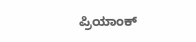ಪ್ರಿಯಾಂಕ್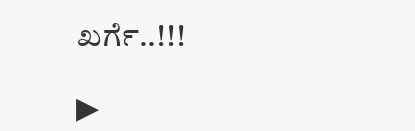ಖರ್ಗೆ..!!!

▶